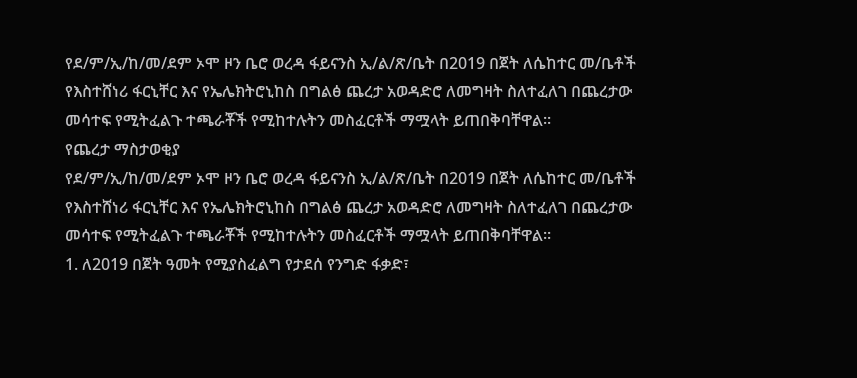የደ/ም/ኢ/ከ/መ/ደም ኦሞ ዞን ቤሮ ወረዳ ፋይናንስ ኢ/ል/ጽ/ቤት በ2019 በጀት ለሴከተር መ/ቤቶች የእስተሸነሪ ፋርኒቸር እና የኤሌክትሮኒከስ በግልፅ ጨረታ አወዳድሮ ለመግዛት ስለተፈለገ በጨረታው መሳተፍ የሚትፈልጉ ተጫራቾች የሚከተሉትን መስፈርቶች ማሟላት ይጠበቅባቸዋል፡፡
የጨረታ ማስታወቂያ
የደ/ም/ኢ/ከ/መ/ደም ኦሞ ዞን ቤሮ ወረዳ ፋይናንስ ኢ/ል/ጽ/ቤት በ2019 በጀት ለሴከተር መ/ቤቶች የእስተሸነሪ ፋርኒቸር እና የኤሌክትሮኒከስ በግልፅ ጨረታ አወዳድሮ ለመግዛት ስለተፈለገ በጨረታው መሳተፍ የሚትፈልጉ ተጫራቾች የሚከተሉትን መስፈርቶች ማሟላት ይጠበቅባቸዋል፡፡
1. ለ2019 በጀት ዓመት የሚያስፈልግ የታደሰ የንግድ ፋቃድ፣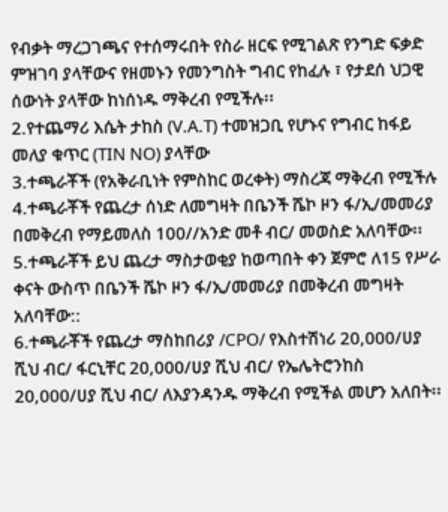የብቃት ማረጋገጫና የተሰማሩበት የስራ ዘርፍ የሚገልጽ የንግድ ፍቃድ ምዝገባ ያላቸውና የዘመኑን የመንግስት ግብር የከፈሉ ፣ የታደሰ ህጋዊ ሰውነት ያላቸው ከነሰነዱ ማቅረብ የሚችሉ፡፡
2.የተጨማሪ እሴት ታከስ (V.A.T) ተመዝጋቢ የሆኑና የግብር ከፋይ መለያ ቁጥር (TIN NO) ያላቸው
3.ተጫራቾች (የአቅራቢነት የምስከር ወረቀት) ማስረጃ ማቅረብ የሚችሉ
4.ተጫራቾች የጨረታ ሰነድ ለመግዛት በቤንች ሼኮ ዞን ፋ/ኢ/መመሪያ በመቅረብ የማይመለስ 100//አንድ መቶ ብር/ መወስድ አለባቸው፡፡
5.ተጫራቾች ይህ ጨረታ ማስታወቂያ ከወጣበት ቀን ጀምሮ ለ15 የሥራ ቀናት ውስጥ በቤንች ሼኮ ዞን ፋ/ኢ/መመሪያ በመቅረብ መግዛት አለባቸው::
6.ተጫራቾች የጨረታ ማስከበሪያ /CPO/ የእስተሽነሪ 20,000/ሀያ ሺህ ብር/ ፋርኒቸር 20,000/ሀያ ሺህ ብር/ የኤሌትሮንከስ 20,000/ሀያ ሺህ ብር/ ለእያንዳንዱ ማቅረብ የሚችል መሆን አለበት፡፡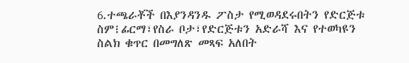6.ተጫራቾች በእያንዳንዱ ፖስታ የሚወዳደሩበትን የድርጅቱ ስም፧ፊርማ፣የስራ ቦታ፣የድርጅቱን አድራሻ እና የተወካዩን ስልክ ቁጥር በመግለጽ መጻፍ አለበት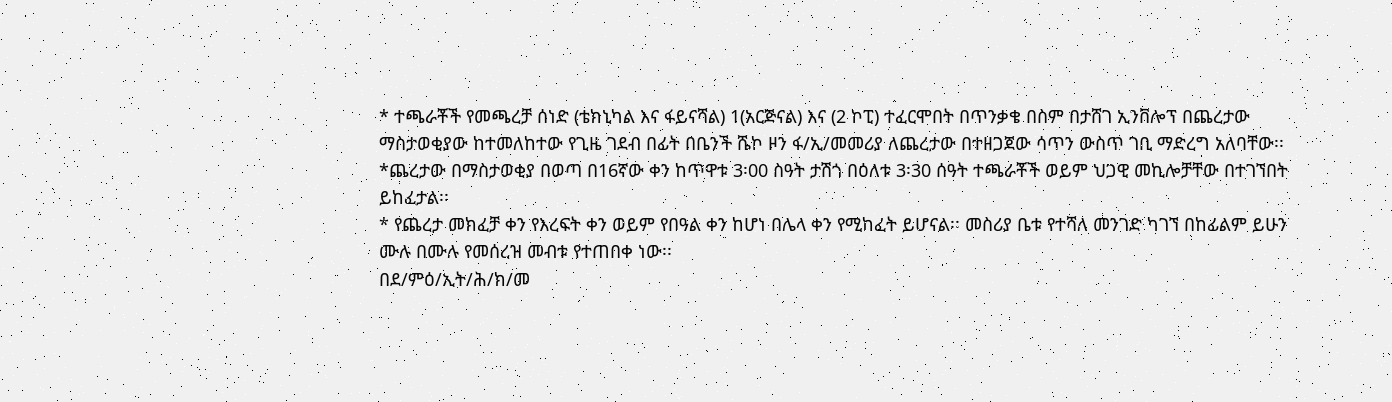* ተጫራቾች የመጫረቻ ሰነድ (ቴክኒካል እና ፋይናሻል) 1(አርጅናል) እና (2 ኮፒ) ተፈርሞበት በጥንቃቄ በስም በታሸገ ኢንቨሎፕ በጨረታው ማስታወቂያው ከተመለከተው የጊዜ ገደብ በፊት በቤንች ሼኮ ዞን ፋ/ኢ/መመሪያ ለጨረታው በተዘጋጀው ሳጥን ውስጥ ገቢ ማድረግ አለባቸው፡፡
*ጨረታው በማስታወቂያ በወጣ በ16ኛው ቀን ከጥዋቱ 3፡00 ስዓት ታሽጎ በዕለቱ 3፡30 ሰዓት ተጫራቾች ወይም ህጋዊ መኪሎቻቸው በተገኘበት ይከፈታል፡፡
* የጨረታ መክፈቻ ቀን የእረፍት ቀን ወይም የበዓል ቀን ከሆነ በሌላ ቀን የሚከፈት ይሆናል፡፡ መስሪያ ቤቱ የተሻለ መንገድ ካገኘ በከፊልም ይሁን ሙሉ በሙሉ የመሰረዝ መብቱ የተጠበቀ ነው፡፡
በደ/ምዕ/ኢት/ሕ/ክ/መ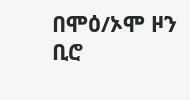በሞዕ/ኦሞ ዞን ቢሮ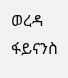ወረዳ ፋይናንስ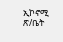ኢኮኖሚ ጽ/ቤት